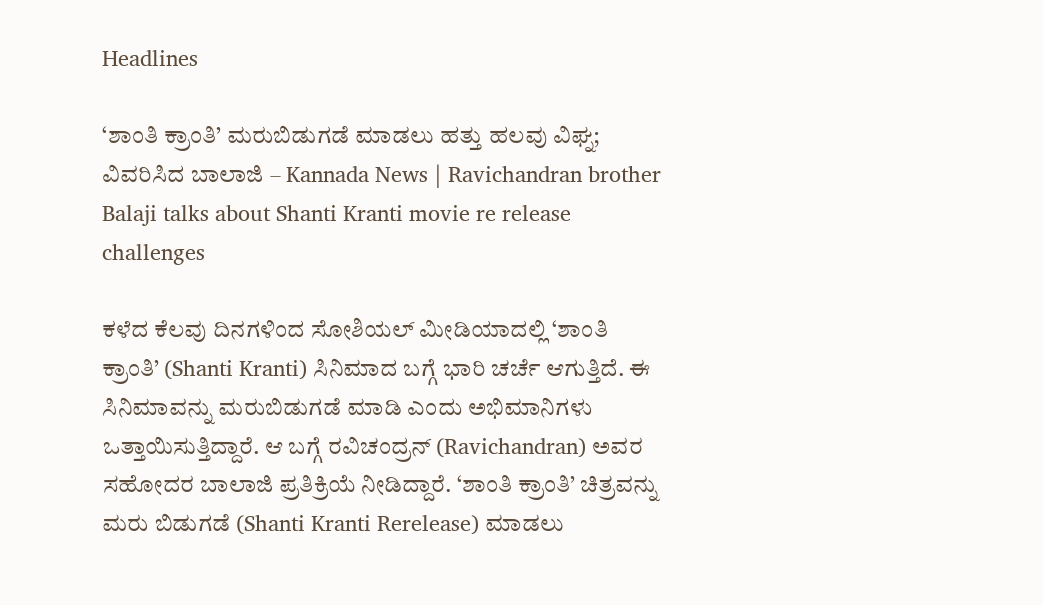Headlines

‘ಶಾಂತಿ ಕ್ರಾಂತಿ’ ಮರುಬಿಡುಗಡೆ ಮಾಡಲು ಹತ್ತು ಹಲವು ವಿಘ್ನ; ವಿವರಿಸಿದ ಬಾಲಾಜಿ – Kannada News | Ravichandran brother Balaji talks about Shanti Kranti movie re release challenges

ಕಳೆದ ಕೆಲವು ದಿನಗಳಿಂದ ಸೋಶಿಯಲ್ ಮೀಡಿಯಾದಲ್ಲಿ ‘ಶಾಂತಿ ಕ್ರಾಂತಿ’ (Shanti Kranti) ಸಿನಿಮಾದ ಬಗ್ಗೆ ಭಾರಿ ಚರ್ಚೆ ಆಗುತ್ತಿದೆ. ಈ ಸಿನಿಮಾವನ್ನು ಮರುಬಿಡುಗಡೆ ಮಾಡಿ ಎಂದು ಅಭಿಮಾನಿಗಳು ಒತ್ತಾಯಿಸುತ್ತಿದ್ದಾರೆ. ಆ ಬಗ್ಗೆ ರವಿಚಂದ್ರನ್ (Ravichandran) ಅವರ ಸಹೋದರ ಬಾಲಾಜಿ ಪ್ರತಿಕ್ರಿಯೆ ನೀಡಿದ್ದಾರೆ. ‘ಶಾಂತಿ ಕ್ರಾಂತಿ’ ಚಿತ್ರವನ್ನು ಮರು ಬಿಡುಗಡೆ (Shanti Kranti Rerelease) ಮಾಡಲು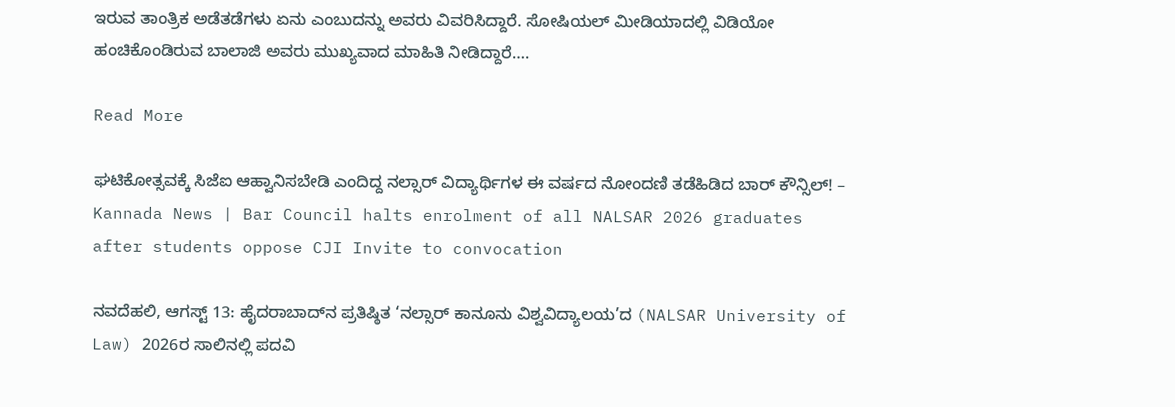ಇರುವ ತಾಂತ್ರಿಕ ಅಡೆತಡೆಗಳು ಏನು ಎಂಬುದನ್ನು ಅವರು ವಿವರಿಸಿದ್ದಾರೆ. ಸೋಷಿಯಲ್ ಮೀಡಿಯಾದಲ್ಲಿ ವಿಡಿಯೋ ಹಂಚಿಕೊಂಡಿರುವ ಬಾಲಾಜಿ ಅವರು ಮುಖ್ಯವಾದ ಮಾಹಿತಿ ನೀಡಿದ್ದಾರೆ….

Read More

ಘಟಿಕೋತ್ಸವಕ್ಕೆ ಸಿಜೆಐ ಆಹ್ವಾನಿಸಬೇಡಿ ಎಂದಿದ್ದ ನಲ್ಸಾರ್ ವಿದ್ಯಾರ್ಥಿಗಳ ಈ ವರ್ಷದ ನೋಂದಣಿ ತಡೆಹಿಡಿದ ಬಾರ್ ಕೌನ್ಸಿಲ್! – Kannada News | Bar Council halts enrolment of all NALSAR 2026 graduates after students oppose CJI Invite to convocation

ನವದೆಹಲಿ, ಆಗಸ್ಟ್ 13: ಹೈದರಾಬಾದ್‌ನ ಪ್ರತಿಷ್ಠಿತ ‘ನಲ್ಸಾರ್ ಕಾನೂನು ವಿಶ್ವವಿದ್ಯಾಲಯ’ದ (NALSAR University of Law) 2026ರ ಸಾಲಿನಲ್ಲಿ ಪದವಿ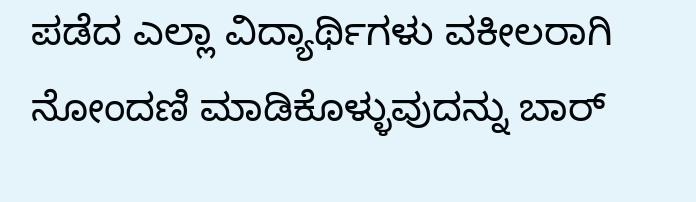ಪಡೆದ ಎಲ್ಲಾ ವಿದ್ಯಾರ್ಥಿಗಳು ವಕೀಲರಾಗಿ ನೋಂದಣಿ ಮಾಡಿಕೊಳ್ಳುವುದನ್ನು ಬಾರ್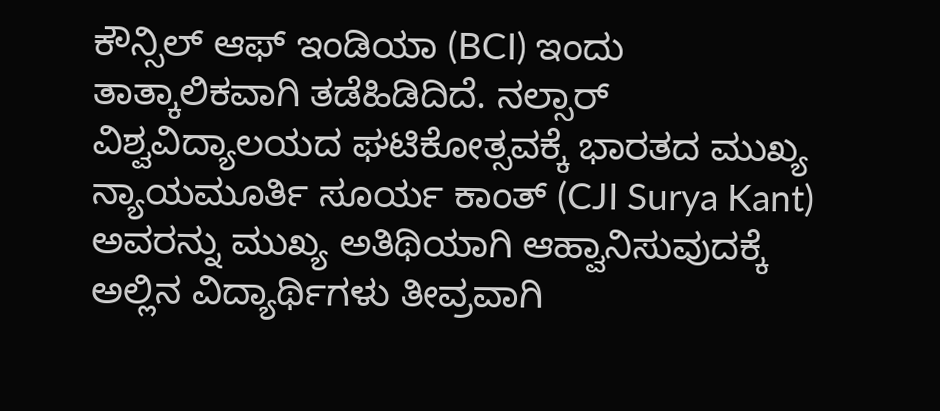ಕೌನ್ಸಿಲ್ ಆಫ್ ಇಂಡಿಯಾ (BCI) ಇಂದು ತಾತ್ಕಾಲಿಕವಾಗಿ ತಡೆಹಿಡಿದಿದೆ. ನಲ್ಸಾರ್ ವಿಶ್ವವಿದ್ಯಾಲಯದ ಘಟಿಕೋತ್ಸವಕ್ಕೆ ಭಾರತದ ಮುಖ್ಯ ನ್ಯಾಯಮೂರ್ತಿ ಸೂರ್ಯ ಕಾಂತ್ (CJI Surya Kant) ಅವರನ್ನು ಮುಖ್ಯ ಅತಿಥಿಯಾಗಿ ಆಹ್ವಾನಿಸುವುದಕ್ಕೆ ಅಲ್ಲಿನ ವಿದ್ಯಾರ್ಥಿಗಳು ತೀವ್ರವಾಗಿ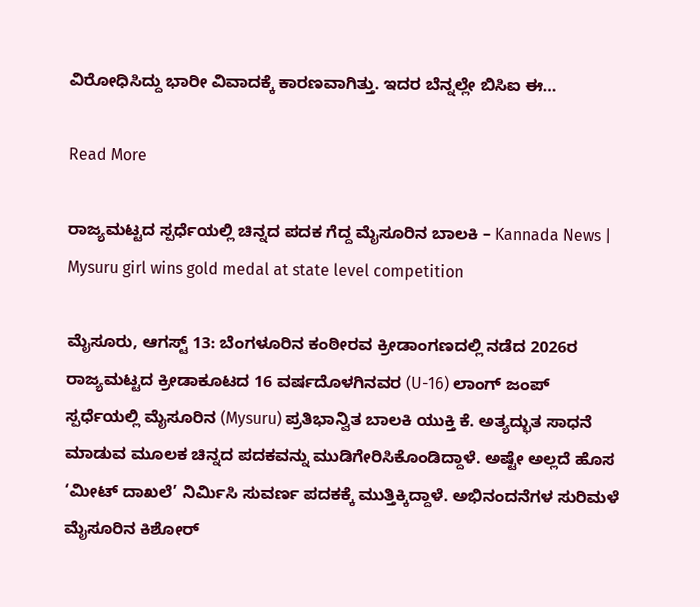ವಿರೋಧಿಸಿದ್ದು ಭಾರೀ ವಿವಾದಕ್ಕೆ ಕಾರಣವಾಗಿತ್ತು. ಇದರ ಬೆನ್ನಲ್ಲೇ ಬಿಸಿಐ ಈ…

Read More

ರಾಜ್ಯಮಟ್ಟದ ಸ್ಪರ್ಧೆಯಲ್ಲಿ ಚಿನ್ನದ ಪದಕ ಗೆದ್ದ ಮೈಸೂರಿನ ಬಾಲಕಿ – Kannada News | Mysuru girl wins gold medal at state level competition

ಮೈಸೂರು, ಆಗಸ್ಟ್ 13: ಬೆಂಗಳೂರಿನ ಕಂಠೀರವ ಕ್ರೀಡಾಂಗಣದಲ್ಲಿ ನಡೆದ 2026ರ ರಾಜ್ಯಮಟ್ಟದ ಕ್ರೀಡಾಕೂಟದ 16 ವರ್ಷದೊಳಗಿನವರ (U-16) ಲಾಂಗ್ ಜಂಪ್ ಸ್ಪರ್ಧೆಯಲ್ಲಿ ಮೈಸೂರಿನ (Mysuru) ಪ್ರತಿಭಾನ್ವಿತ ಬಾಲಕಿ ಯುಕ್ತಿ ಕೆ. ಅತ್ಯದ್ಭುತ ಸಾಧನೆ ಮಾಡುವ ಮೂಲಕ ಚಿನ್ನದ ಪದಕವನ್ನು ಮುಡಿಗೇರಿಸಿಕೊಂಡಿದ್ದಾಳೆ. ಅಷ್ಟೇ ಅಲ್ಲದೆ ಹೊಸ ‘ಮೀಟ್ ದಾಖಲೆ’ ನಿರ್ಮಿಸಿ ಸುವರ್ಣ ಪದಕಕ್ಕೆ ಮುತ್ತಿಕ್ಕಿದ್ದಾಳೆ. ಅಭಿನಂದನೆಗಳ ಸುರಿಮಳೆ ಮೈಸೂರಿನ ಕಿಶೋರ್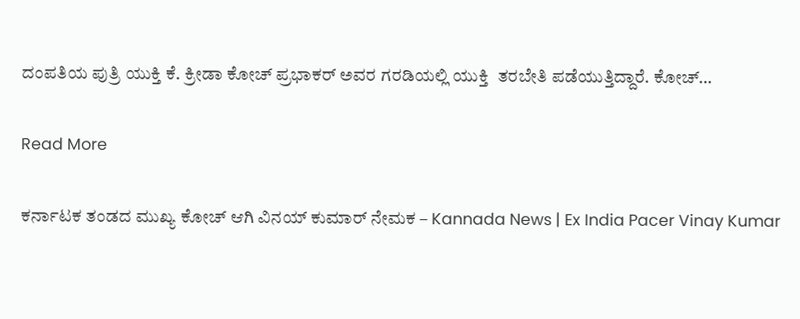ದಂಪತಿಯ ಪುತ್ರಿ ಯುಕ್ತಿ ಕೆ. ಕ್ರೀಡಾ ಕೋಚ್ ಪ್ರಭಾಕರ್ ಅವರ ಗರಡಿಯಲ್ಲಿ ಯುಕ್ತಿ  ತರಬೇತಿ ಪಡೆಯುತ್ತಿದ್ದಾರೆ. ಕೋಚ್…

Read More

ಕರ್ನಾಟಕ ತಂಡದ ಮುಖ್ಯ ಕೋಚ್ ಆಗಿ ವಿನಯ್ ಕುಮಾರ್ ನೇಮಕ – Kannada News | Ex India Pacer Vinay Kumar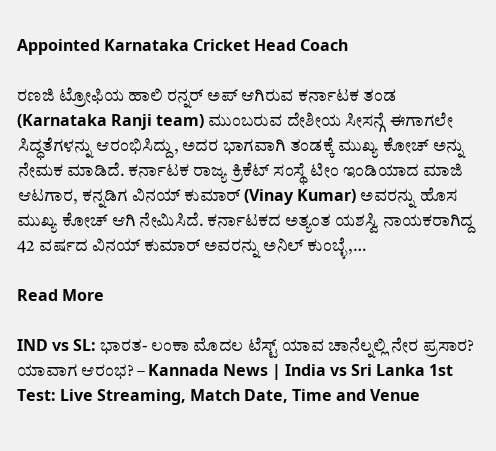Appointed Karnataka Cricket Head Coach

ರಣಜಿ ಟ್ರೋಫಿಯ ಹಾಲಿ ರನ್ನರ್ ಅಪ್ ಆಗಿರುವ ಕರ್ನಾಟಕ ತಂಡ (Karnataka Ranji team) ಮುಂಬರುವ ದೇಶೀಯ ಸೀಸನ್ಗೆ ಈಗಾಗಲೇ ಸಿದ್ಧತೆಗಳನ್ನು ಆರಂಭಿಸಿದ್ದು, ಅದರ ಭಾಗವಾಗಿ ತಂಡಕ್ಕೆ ಮುಖ್ಯ ಕೋಚ್ ಅನ್ನು ನೇಮಕ ಮಾಡಿದೆ. ಕರ್ನಾಟಕ ರಾಜ್ಯ ಕ್ರಿಕೆಟ್ ಸಂಸ್ಥೆ ಟೀಂ ಇಂಡಿಯಾದ ಮಾಜಿ ಆಟಗಾರ, ಕನ್ನಡಿಗ ವಿನಯ್ ಕುಮಾರ್ (Vinay Kumar) ಅವರನ್ನು ಹೊಸ ಮುಖ್ಯ ಕೋಚ್ ಆಗಿ ನೇಮಿಸಿದೆ. ಕರ್ನಾಟಕದ ಅತ್ಯಂತ ಯಶಸ್ವಿ ನಾಯಕರಾಗಿದ್ದ 42 ವರ್ಷದ ವಿನಯ್ ಕುಮಾರ್ ಅವರನ್ನು ಅನಿಲ್ ಕುಂಬ್ಳೆ,…

Read More

IND vs SL: ಭಾರತ- ಲಂಕಾ ಮೊದಲ ಟೆಸ್ಟ್ ಯಾವ ಚಾನೆಲ್ನಲ್ಲಿ ನೇರ ಪ್ರಸಾರ? ಯಾವಾಗ ಆರಂಭ? – Kannada News | India vs Sri Lanka 1st Test: Live Streaming, Match Date, Time and Venue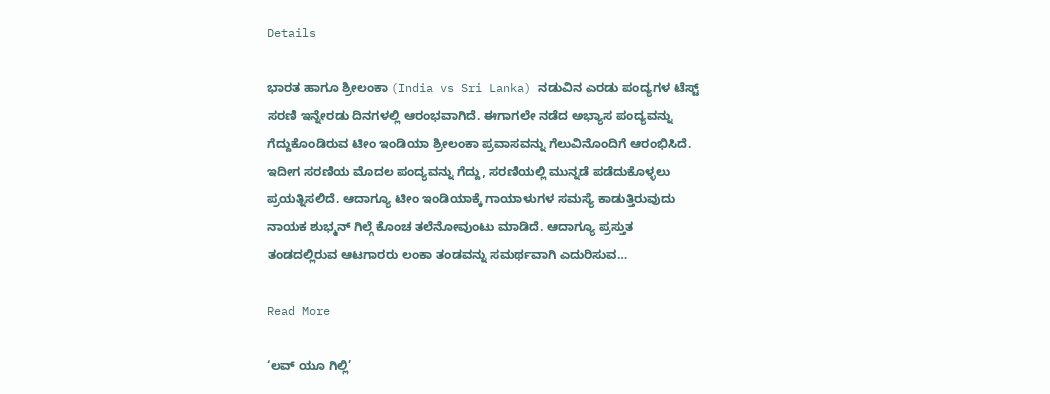Details

ಭಾರತ ಹಾಗೂ ಶ್ರೀಲಂಕಾ (India vs Sri Lanka) ನಡುವಿನ ಎರಡು ಪಂದ್ಯಗಳ ಟೆಸ್ಟ್ ಸರಣಿ ಇನ್ನೇರಡು ದಿನಗಳಲ್ಲಿ ಆರಂಭವಾಗಿದೆ. ಈಗಾಗಲೇ ನಡೆದ ಅಭ್ಯಾಸ ಪಂದ್ಯವನ್ನು ಗೆದ್ದುಕೊಂಡಿರುವ ಟೀಂ ಇಂಡಿಯಾ ಶ್ರೀಲಂಕಾ ಪ್ರವಾಸವನ್ನು ಗೆಲುವಿನೊಂದಿಗೆ ಆರಂಭಿಸಿದೆ. ಇದೀಗ ಸರಣಿಯ ಮೊದಲ ಪಂದ್ಯವನ್ನು ಗೆದ್ದು, ಸರಣಿಯಲ್ಲಿ ಮುನ್ನಡೆ ಪಡೆದುಕೊಳ್ಳಲು ಪ್ರಯತ್ನಿಸಲಿದೆ. ಆದಾಗ್ಯೂ ಟೀಂ ಇಂಡಿಯಾಕ್ಕೆ ಗಾಯಾಳುಗಳ ಸಮಸ್ಯೆ ಕಾಡುತ್ತಿರುವುದು ನಾಯಕ ಶುಭ್ಮನ್ ಗಿಲ್ಗೆ ಕೊಂಚ ತಲೆನೋವುಂಟು ಮಾಡಿದೆ. ಆದಾಗ್ಯೂ ಪ್ರಸ್ತುತ ತಂಡದಲ್ಲಿರುವ ಆಟಗಾರರು ಲಂಕಾ ತಂಡವನ್ನು ಸಮರ್ಥವಾಗಿ ಎದುರಿಸುವ…

Read More

‘ಲವ್ ಯೂ ಗಿಲ್ಲಿ’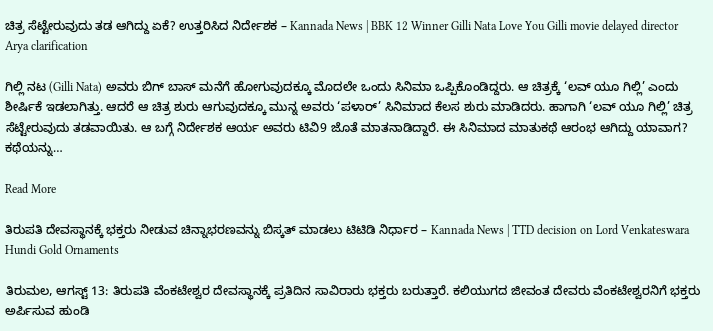ಚಿತ್ರ ಸೆಟ್ಟೇರುವುದು ತಡ ಆಗಿದ್ದು ಏಕೆ? ಉತ್ತರಿಸಿದ ನಿರ್ದೇಶಕ – Kannada News | BBK 12 Winner Gilli Nata Love You Gilli movie delayed director Arya clarification

ಗಿಲ್ಲಿ ನಟ (Gilli Nata) ಅವರು ಬಿಗ್ ಬಾಸ್ ಮನೆಗೆ ಹೋಗುವುದಕ್ಕೂ ಮೊದಲೇ ಒಂದು ಸಿನಿಮಾ ಒಪ್ಪಿಕೊಂಡಿದ್ದರು. ಆ ಚಿತ್ರಕ್ಕೆ ‘ಲವ್ ಯೂ ಗಿಲ್ಲಿ’ ಎಂದು ಶೀರ್ಷಿಕೆ ಇಡಲಾಗಿತ್ತು. ಆದರೆ ಆ ಚಿತ್ರ ಶುರು ಆಗುವುದಕ್ಕೂ ಮುನ್ನ ಅವರು ‘ಪಳಾರ್’ ಸಿನಿಮಾದ ಕೆಲಸ ಶುರು ಮಾಡಿದರು. ಹಾಗಾಗಿ ‘ಲವ್ ಯೂ ಗಿಲ್ಲಿ’ ಚಿತ್ರ ಸೆಟ್ಟೇರುವುದು ತಡವಾಯಿತು. ಆ ಬಗ್ಗೆ ನಿರ್ದೇಶಕ ಆರ್ಯ ಅವರು ಟಿವಿ9 ಜೊತೆ ಮಾತನಾಡಿದ್ದಾರೆ. ಈ ಸಿನಿಮಾದ ಮಾತುಕಥೆ ಆರಂಭ ಆಗಿದ್ದು ಯಾವಾಗ? ಕಥೆಯನ್ನು…

Read More

ತಿರುಪತಿ ದೇವಸ್ಥಾನಕ್ಕೆ ಭಕ್ತರು ನೀಡುವ ಚಿನ್ನಾಭರಣವನ್ನು ಬಿಸ್ಕತ್ ಮಾಡಲು ಟಿಟಿಡಿ ನಿರ್ಧಾರ – Kannada News | TTD decision on Lord Venkateswara Hundi Gold Ornaments

ತಿರುಮಲ, ಆಗಸ್ಟ್ 13: ತಿರುಪತಿ ವೆಂಕಟೇಶ್ವರ ದೇವಸ್ಥಾನಕ್ಕೆ ಪ್ರತಿದಿನ ಸಾವಿರಾರು ಭಕ್ತರು ಬರುತ್ತಾರೆ. ಕಲಿಯುಗದ ಜೀವಂತ ದೇವರು ವೆಂಕಟೇಶ್ವರನಿಗೆ ಭಕ್ತರು ಅರ್ಪಿಸುವ ಹುಂಡಿ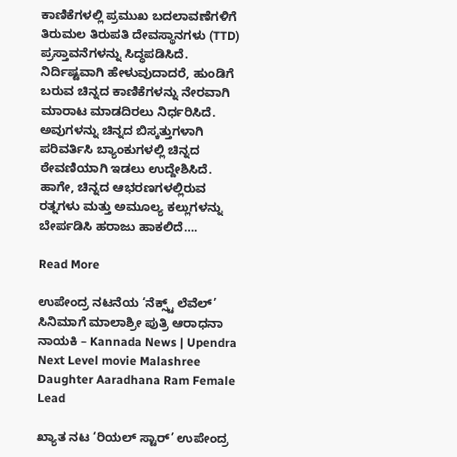ಕಾಣಿಕೆಗಳಲ್ಲಿ ಪ್ರಮುಖ ಬದಲಾವಣೆಗಳಿಗೆ ತಿರುಮಲ ತಿರುಪತಿ ದೇವಸ್ಥಾನಗಳು (TTD) ಪ್ರಸ್ತಾವನೆಗಳನ್ನು ಸಿದ್ಧಪಡಿಸಿದೆ. ನಿರ್ದಿಷ್ಟವಾಗಿ ಹೇಳುವುದಾದರೆ, ಹುಂಡಿಗೆ ಬರುವ ಚಿನ್ನದ ಕಾಣಿಕೆಗಳನ್ನು ನೇರವಾಗಿ ಮಾರಾಟ ಮಾಡದಿರಲು ನಿರ್ಧರಿಸಿದೆ. ಅವುಗಳನ್ನು ಚಿನ್ನದ ಬಿಸ್ಕತ್ತುಗಳಾಗಿ ಪರಿವರ್ತಿಸಿ ಬ್ಯಾಂಕುಗಳಲ್ಲಿ ಚಿನ್ನದ ಠೇವಣಿಯಾಗಿ ಇಡಲು ಉದ್ದೇಶಿಸಿದೆ. ಹಾಗೇ, ಚಿನ್ನದ ಆಭರಣಗಳಲ್ಲಿರುವ ರತ್ನಗಳು ಮತ್ತು ಅಮೂಲ್ಯ ಕಲ್ಲುಗಳನ್ನು ಬೇರ್ಪಡಿಸಿ ಹರಾಜು ಹಾಕಲಿದೆ….

Read More

ಉಪೇಂದ್ರ ನಟನೆಯ ‘ನೆಕ್ಸ್ಟ್ ಲೆವೆಲ್’ ಸಿನಿಮಾಗೆ ಮಾಲಾಶ್ರೀ ಪುತ್ರಿ ಆರಾಧನಾ ನಾಯಕಿ – Kannada News | Upendra Next Level movie Malashree Daughter Aaradhana Ram Female Lead

ಖ್ಯಾತ ನಟ ‘ರಿಯಲ್ ಸ್ಟಾರ್’ ಉಪೇಂದ್ರ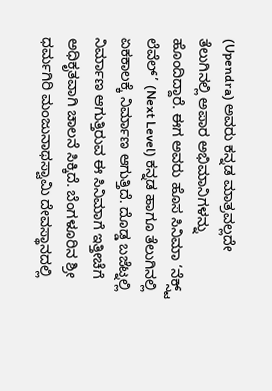(Upendra) ಅವರು ಕನ್ನಡ ಮಾತ್ರವಲ್ಲದೇ ತೆಲುಗಿನಲ್ಲಿ ಅಪಾರ ಅಭಿಮಾನಿಗಳನ್ನು ಹೊಂದಿದ್ದಾರೆ. ಈಗ ಅವರು ಹೊಸ ಸಿನಿಮಾ ‘ನೆಕ್ಸ್ಟ್ ಲೆವೆಲ್’ (Next Level) ಕನ್ನಡ ಹಾಗೂ ತೆಲುಗಿನಲ್ಲಿ ಏಕಕಾಲಕ್ಕೆ ನಿರ್ಮಾಣ ಆಗುತ್ತಿದೆ. ದೊಡ್ಡ ಬಜೆಟ್ನಲ್ಲಿ ನಿರ್ಮಾಣ ಆಗುತ್ತಿರುವ ಈ ಸಿನಿಮಾಗೆ ಇತ್ತೀಚೆಗೆ ಅಧಿಕೃತವಾಗಿ ಚಾಲನೆ ಸಿಕ್ಕಿದೆ. ಬೆಂಗಳೂರಿನ ಶ್ರೀ ಧರ್ಮಗಿರಿ ಮಂಜುನಾಥಸ್ವಾಮಿ ದೇವಸ್ಥಾನದಲ್ಲಿ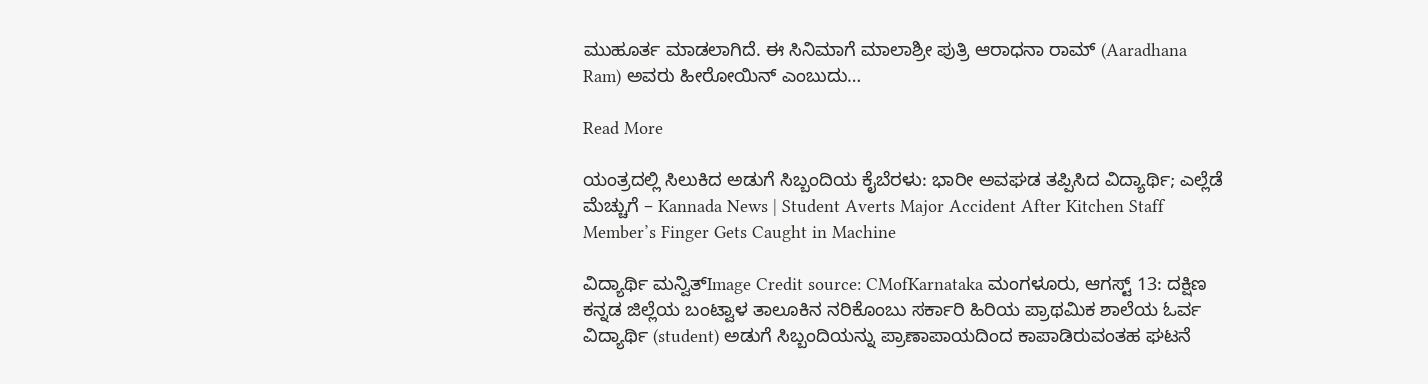ಮುಹೂರ್ತ ಮಾಡಲಾಗಿದೆ. ಈ ಸಿನಿಮಾಗೆ ಮಾಲಾಶ್ರೀ ಪುತ್ರಿ ಆರಾಧನಾ ರಾಮ್ (Aaradhana Ram) ಅವರು ಹೀರೋಯಿನ್ ಎಂಬುದು…

Read More

ಯಂತ್ರದಲ್ಲಿ ಸಿಲುಕಿದ ಅಡುಗೆ ಸಿಬ್ಬಂದಿಯ ಕೈಬೆರಳು: ಭಾರೀ ಅವಘಡ ತಪ್ಪಿಸಿದ ವಿದ್ಯಾರ್ಥಿ; ಎಲ್ಲೆಡೆ ಮೆಚ್ಚುಗೆ – Kannada News | Student Averts Major Accident After Kitchen Staff Member’s Finger Gets Caught in Machine

ವಿದ್ಯಾರ್ಥಿ ಮನ್ವಿತ್‌Image Credit source: CMofKarnataka ಮಂಗಳೂರು, ಆಗಸ್ಟ್ 13: ದಕ್ಷಿಣ ಕನ್ನಡ ಜಿಲ್ಲೆಯ ಬಂಟ್ವಾಳ ತಾಲೂಕಿನ ನರಿಕೊಂಬು ಸರ್ಕಾರಿ ಹಿರಿಯ ಪ್ರಾಥಮಿಕ ಶಾಲೆಯ ಓರ್ವ ವಿದ್ಯಾರ್ಥಿ (student) ಅಡುಗೆ ಸಿಬ್ಬಂದಿಯನ್ನು ಪ್ರಾಣಾಪಾಯದಿಂದ ಕಾಪಾಡಿರುವಂತಹ ಘಟನೆ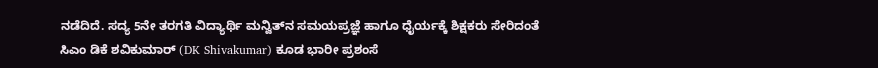ನಡೆದಿದೆ. ಸದ್ಯ 5ನೇ ತರಗತಿ ವಿದ್ಯಾರ್ಥಿ ಮನ್ವಿತ್‌ನ ಸಮಯಪ್ರಜ್ಞೆ ಹಾಗೂ ಧೈರ್ಯಕ್ಕೆ ಶಿಕ್ಷಕರು ಸೇರಿದಂತೆ ಸಿಎಂ ಡಿಕೆ ಶವಿಕುಮಾರ್ (DK Shivakumar) ಕೂಡ ಭಾರೀ ಪ್ರಶಂಸೆ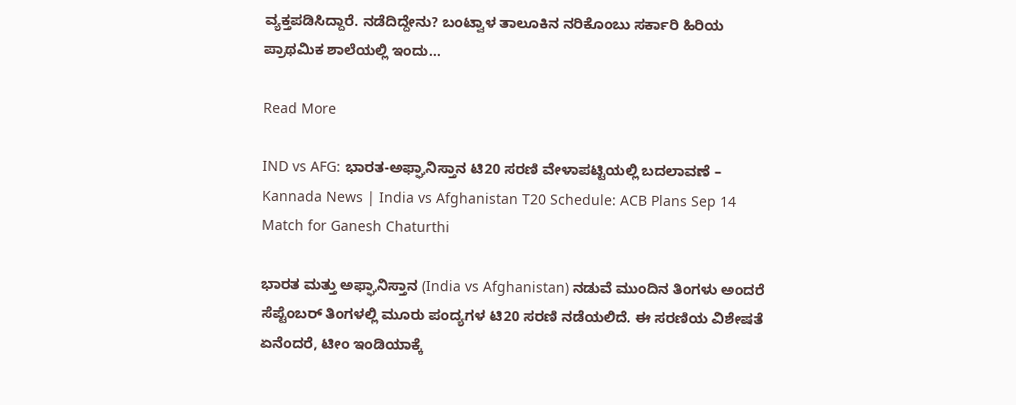ವ್ಯಕ್ತಪಡಿಸಿದ್ದಾರೆ. ನಡೆದಿದ್ದೇನು? ಬಂಟ್ವಾಳ ತಾಲೂಕಿನ ನರಿಕೊಂಬು ಸರ್ಕಾರಿ ಹಿರಿಯ ಪ್ರಾಥಮಿಕ ಶಾಲೆಯಲ್ಲಿ ಇಂದು…

Read More

IND vs AFG: ಭಾರತ-ಅಫ್ಘಾನಿಸ್ತಾನ ಟಿ20 ಸರಣಿ ವೇಳಾಪಟ್ಟಿಯಲ್ಲಿ ಬದಲಾವಣೆ – Kannada News | India vs Afghanistan T20 Schedule: ACB Plans Sep 14 Match for Ganesh Chaturthi

ಭಾರತ ಮತ್ತು ಅಫ್ಘಾನಿಸ್ತಾನ (India vs Afghanistan) ನಡುವೆ ಮುಂದಿನ ತಿಂಗಳು ಅಂದರೆ ಸೆಪ್ಟೆಂಬರ್ ತಿಂಗಳಲ್ಲಿ ಮೂರು ಪಂದ್ಯಗಳ ಟಿ20 ಸರಣಿ ನಡೆಯಲಿದೆ. ಈ ಸರಣಿಯ ವಿಶೇಷತೆ ಏನೆಂದರೆ, ಟೀಂ ಇಂಡಿಯಾಕ್ಕೆ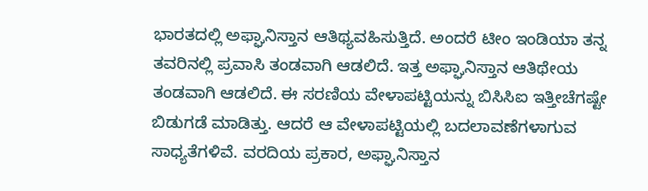ಭಾರತದಲ್ಲಿ ಅಫ್ಘಾನಿಸ್ತಾನ ಆತಿಥ್ಯವಹಿಸುತ್ತಿದೆ. ಅಂದರೆ ಟೀಂ ಇಂಡಿಯಾ ತನ್ನ ತವರಿನಲ್ಲಿ ಪ್ರವಾಸಿ ತಂಡವಾಗಿ ಆಡಲಿದೆ. ಇತ್ತ ಅಫ್ಘಾನಿಸ್ತಾನ ಆತಿಥೇಯ ತಂಡವಾಗಿ ಆಡಲಿದೆ. ಈ ಸರಣಿಯ ವೇಳಾಪಟ್ಟಿಯನ್ನು ಬಿಸಿಸಿಐ ಇತ್ತೀಚೆಗಷ್ಟೇ ಬಿಡುಗಡೆ ಮಾಡಿತ್ತು. ಆದರೆ ಆ ವೇಳಾಪಟ್ಟಿಯಲ್ಲಿ ಬದಲಾವಣೆಗಳಾಗುವ ಸಾಧ್ಯತೆಗಳಿವೆ. ವರದಿಯ ಪ್ರಕಾರ, ಅಫ್ಘಾನಿಸ್ತಾನ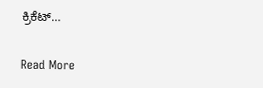ಕ್ರಿಕೆಟ್…

Read More